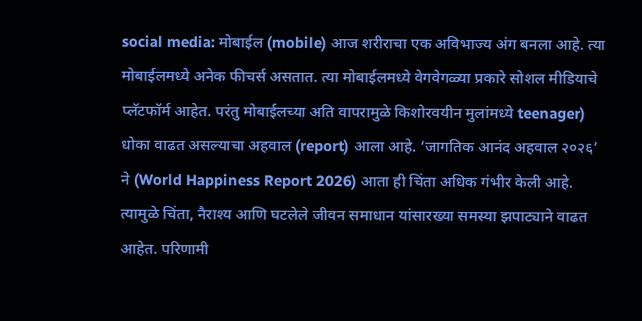social media: मोबाईल (mobile) आज शरीराचा एक अविभाज्य अंग बनला आहे. त्या मोबाईलमध्ये अनेक फीचर्स असतात. त्या मोबाईलमध्ये वेगवेगळ्या प्रकारे सोशल मीडियाचे प्लॅटफॉर्म आहेत. परंतु मोबाईलच्या अति वापरामुळे किशोरवयीन मुलांमध्ये teenager) धोका वाढत असल्याचा अहवाल (report) आला आहे. ‘जागतिक आनंद अहवाल २०२६’ ने (World Happiness Report 2026) आता ही चिंता अधिक गंभीर केली आहे. त्यामुळे चिंता, नैराश्य आणि घटलेले जीवन समाधान यांसारख्या समस्या झपाट्याने वाढत आहेत. परिणामी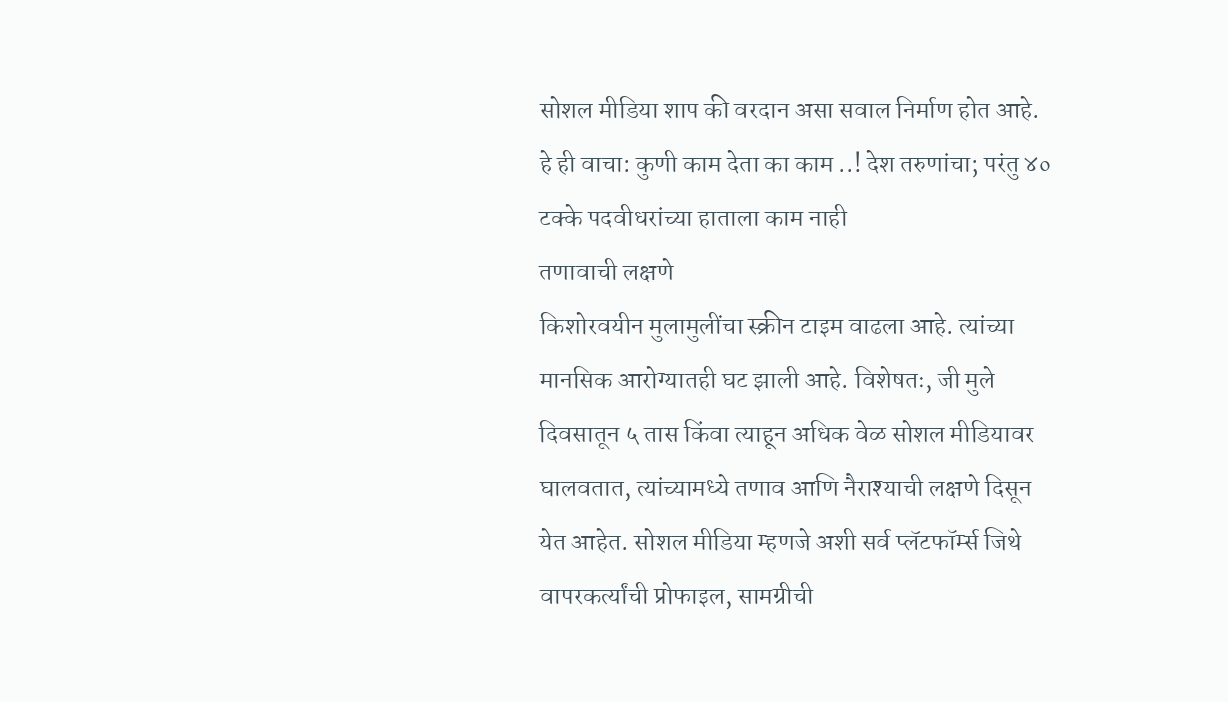सोशल मीडिया शाप की वरदान असा सवाल निर्माण होत आहे.
हे ही वाचा: कुणी काम देता का काम ..! देश तरुणांचा; परंतु ४० टक्के पदवीधरांच्या हाताला काम नाही
तणावाची लक्षणे
किशोरवयीन मुलामुलींचा स्क्रीन टाइम वाढला आहे. त्यांच्या मानसिक आरोग्यातही घट झाली आहे. विशेषतः, जी मुले दिवसातून ५ तास किंवा त्याहून अधिक वेळ सोशल मीडियावर घालवतात, त्यांच्यामध्ये तणाव आणि नैराश्याची लक्षणे दिसून येत आहेत. सोशल मीडिया म्हणजे अशी सर्व प्लॅटफॉर्म्स जिथे वापरकर्त्यांची प्रोफाइल, सामग्रीची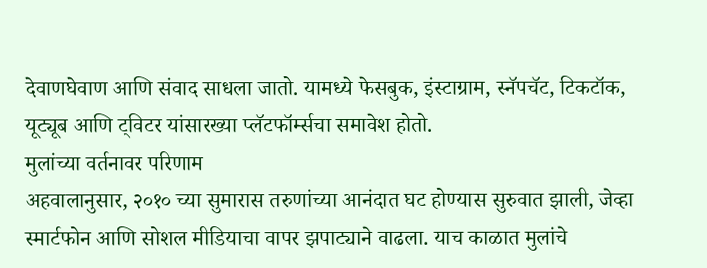देवाणघेवाण आणि संवाद साधला जातो. यामध्ये फेसबुक, इंस्टाग्राम, स्नॅपचॅट, टिकटॉक, यूट्यूब आणि ट्विटर यांसारख्या प्लॅटफॉर्म्सचा समावेश होतो.
मुलांच्या वर्तनावर परिणाम
अहवालानुसार, २०१० च्या सुमारास तरुणांच्या आनंदात घट होण्यास सुरुवात झाली, जेव्हा स्मार्टफोन आणि सोशल मीडियाचा वापर झपाट्याने वाढला. याच काळात मुलांचे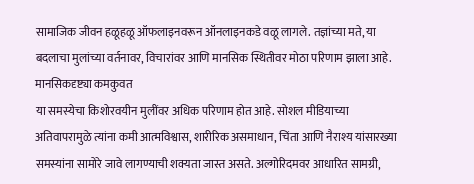सामाजिक जीवन हळूहळू ऑफलाइनवरून ऑनलाइनकडे वळू लागले. तज्ञांच्या मते, या बदलाचा मुलांच्या वर्तनावर, विचारांवर आणि मानसिक स्थितीवर मोठा परिणाम झाला आहे.
मानसिकदृष्ट्या कमकुवत
या समस्येचा किशोरवयीन मुलींवर अधिक परिणाम होत आहे. सोशल मीडियाच्या अतिवापरामुळे त्यांना कमी आत्मविश्वास, शारीरिक असमाधान, चिंता आणि नैराश्य यांसारख्या समस्यांना सामोरे जावे लागण्याची शक्यता जास्त असते. अल्गोरिदमवर आधारित सामग्री,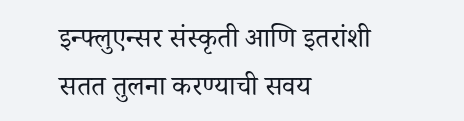इन्फ्लुएन्सर संस्कृती आणि इतरांशी सतत तुलना करण्याची सवय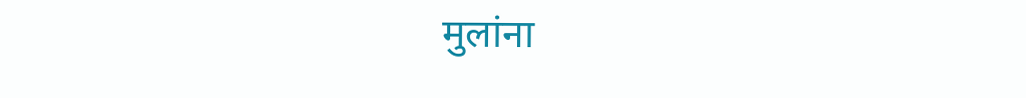मुलांना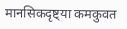मानसिकदृष्ट्या कमकुवत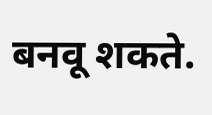बनवू शकते.